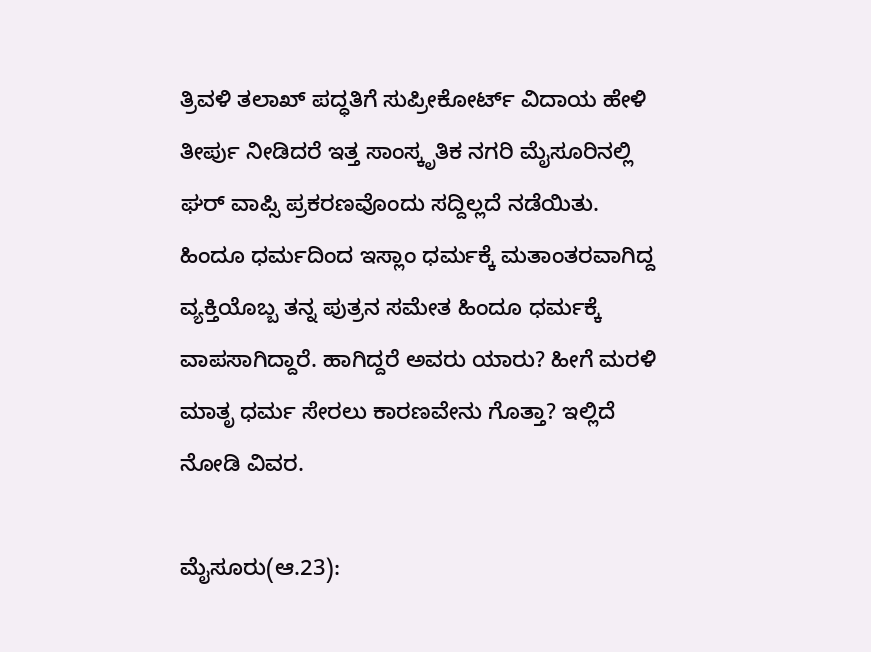ತ್ರಿವಳಿ ತಲಾಖ್ ಪದ್ಧತಿಗೆ ಸುಪ್ರೀಕೋರ್ಟ್ ವಿದಾಯ ಹೇಳಿ ತೀರ್ಪು ನೀಡಿದರೆ ಇತ್ತ ಸಾಂಸ್ಕೃತಿಕ ನಗರಿ ಮೈಸೂರಿನಲ್ಲಿ ಘರ್ ವಾಪ್ಸಿ ಪ್ರಕರಣವೊಂದು ಸದ್ದಿಲ್ಲದೆ ನಡೆಯಿತು. ಹಿಂದೂ ಧರ್ಮದಿಂದ ಇಸ್ಲಾಂ ಧರ್ಮಕ್ಕೆ ಮತಾಂತರವಾಗಿದ್ದ ವ್ಯಕ್ತಿಯೊಬ್ಬ ತನ್ನ ಪುತ್ರನ ಸಮೇತ ಹಿಂದೂ ಧರ್ಮಕ್ಕೆ ವಾಪಸಾಗಿದ್ದಾರೆ. ಹಾಗಿದ್ದರೆ ಅವರು ಯಾರು? ಹೀಗೆ ಮರಳಿ ಮಾತೃ ಧರ್ಮ ಸೇರಲು ಕಾರಣವೇನು ಗೊತ್ತಾ? ಇಲ್ಲಿದೆ ನೋಡಿ ವಿವರ.

ಮೈಸೂರು(ಆ.23):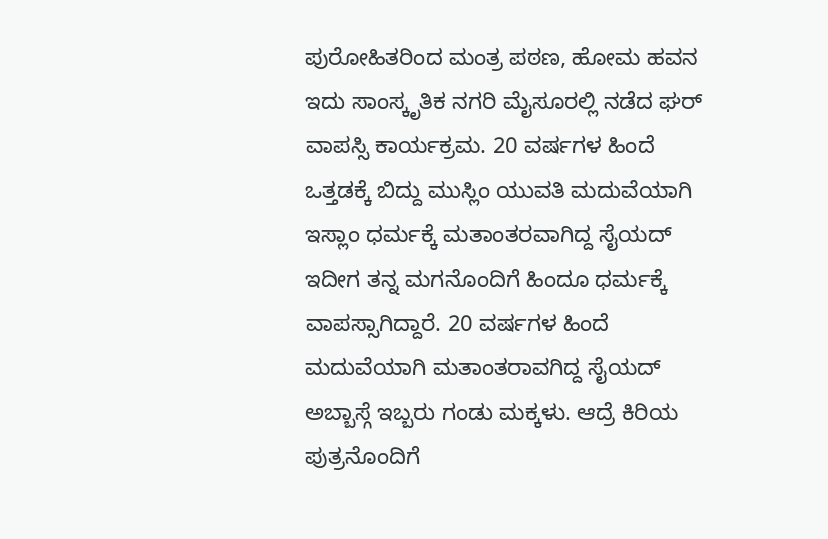ಪುರೋಹಿತರಿಂದ ಮಂತ್ರ ಪಠಣ, ಹೋಮ ಹವನ ಇದು ಸಾಂಸ್ಕೃತಿಕ ನಗರಿ ಮೈಸೂರಲ್ಲಿ ನಡೆದ ಘರ್ ವಾಪಸ್ಸಿ ಕಾರ್ಯಕ್ರಮ. 20 ವರ್ಷಗಳ ಹಿಂದೆ ಒತ್ತಡಕ್ಕೆ ಬಿದ್ದು ಮುಸ್ಲಿಂ ಯುವತಿ ಮದುವೆಯಾಗಿ ಇಸ್ಲಾಂ ಧರ್ಮಕ್ಕೆ ಮತಾಂತರವಾಗಿದ್ದ ಸೈಯದ್ ಇದೀಗ ತನ್ನ ಮಗನೊಂದಿಗೆ ಹಿಂದೂ ಧರ್ಮಕ್ಕೆ ವಾಪಸ್ಸಾಗಿದ್ದಾರೆ. 20 ವರ್ಷಗಳ ಹಿಂದೆ ಮದುವೆಯಾಗಿ ಮತಾಂತರಾವಗಿದ್ದ ಸೈಯದ್ ಅಬ್ಬಾಸ್ಗೆ ಇಬ್ಬರು ಗಂಡು ಮಕ್ಕಳು. ಆದ್ರೆ ಕಿರಿಯ ಪುತ್ರನೊಂದಿಗೆ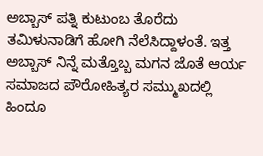ಅಬ್ಬಾಸ್ ಪತ್ನಿ ಕುಟುಂಬ ತೊರೆದು ತಮಿಳುನಾಡಿಗೆ ಹೋಗಿ ನೆಲೆಸಿದ್ದಾಳಂತೆ. ಇತ್ತ ಅಬ್ಬಾಸ್ ನಿನ್ನೆ ಮತ್ತೊಬ್ಬ ಮಗನ ಜೊತೆ ಆರ್ಯ ಸಮಾಜದ ಪೌರೋಹಿತ್ಯರ ಸಮ್ಮುಖದಲ್ಲಿ ಹಿಂದೂ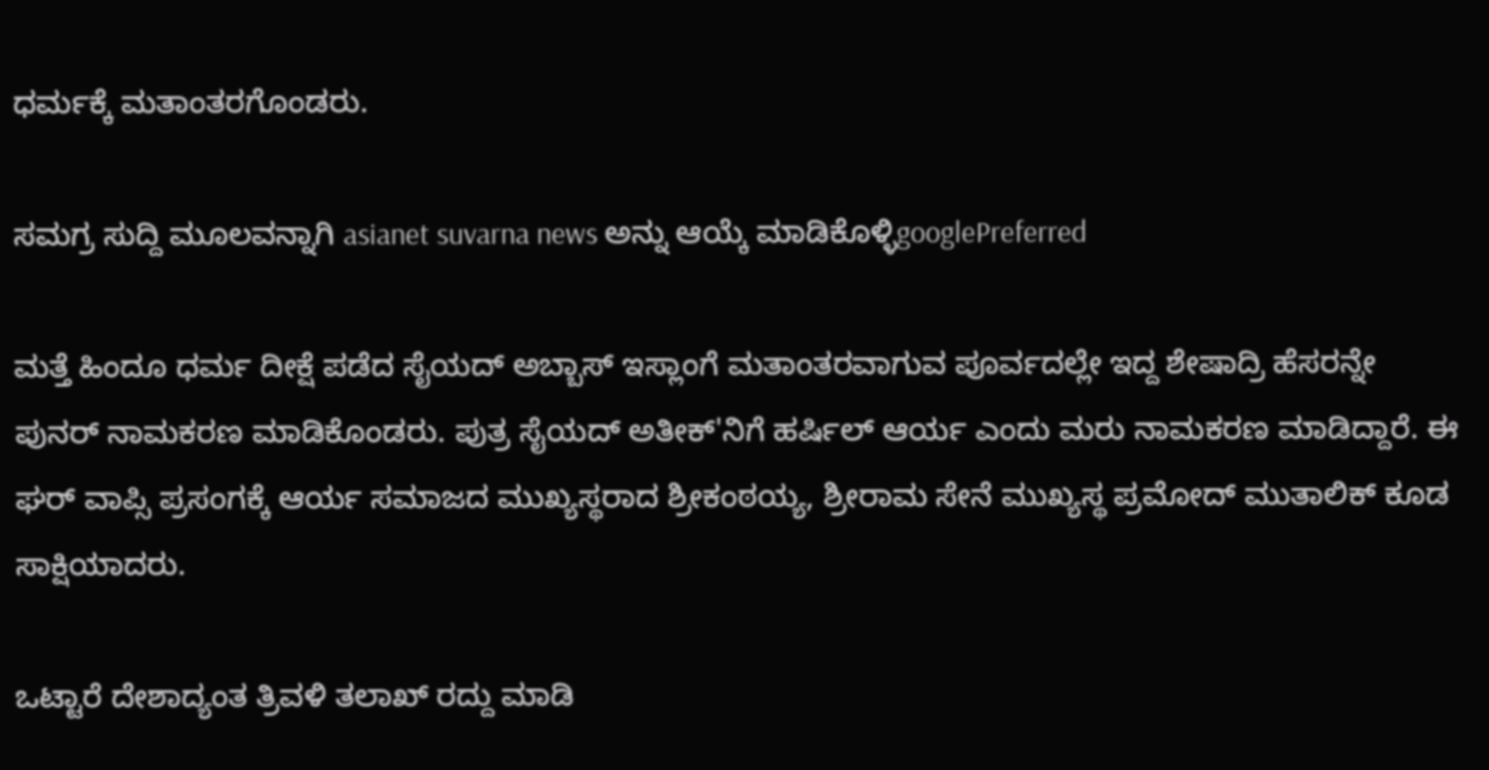ಧರ್ಮಕ್ಕೆ ಮತಾಂತರಗೊಂಡರು.

ಸಮಗ್ರ ಸುದ್ದಿ ಮೂಲವನ್ನಾಗಿ asianet suvarna news ಅನ್ನು ಆಯ್ಕೆ ಮಾಡಿಕೊಳ್ಳಿgooglePreferred

ಮತ್ತೆ ಹಿಂದೂ ಧರ್ಮ ದೀಕ್ಷೆ ಪಡೆದ ಸೈಯದ್ ಅಬ್ಬಾಸ್ ಇಸ್ಲಾಂಗೆ ಮತಾಂತರವಾಗುವ ಪೂರ್ವದಲ್ಲೇ ಇದ್ದ ಶೇಷಾದ್ರಿ ಹೆಸರನ್ನೇ ಪುನರ್ ನಾಮಕರಣ ಮಾಡಿಕೊಂಡರು. ಪುತ್ರ ಸೈಯದ್ ಅತೀಕ್'ನಿಗೆ ಹರ್ಷಿಲ್ ಆರ್ಯ ಎಂದು ಮರು ನಾಮಕರಣ ಮಾಡಿದ್ದಾರೆ. ಈ ಘರ್ ವಾಪ್ಸಿ ಪ್ರಸಂಗಕ್ಕೆ ಆರ್ಯ ಸಮಾಜದ ಮುಖ್ಯಸ್ಥರಾದ ಶ್ರೀಕಂಠಯ್ಯ, ಶ್ರೀರಾಮ ಸೇನೆ ಮುಖ್ಯಸ್ಥ ಪ್ರಮೋದ್ ಮುತಾಲಿಕ್ ಕೂಡ ಸಾಕ್ಷಿಯಾದರು.

ಒಟ್ಟಾರೆ ದೇಶಾದ್ಯಂತ ತ್ರಿವಳಿ ತಲಾಖ್ ರದ್ದು ಮಾಡಿ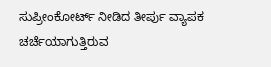ಸುಪ್ರೀಂಕೋರ್ಟ್ ನೀಡಿದ ತೀರ್ಪು ವ್ಯಾಪಕ ಚರ್ಚೆಯಾಗುತ್ತಿರುವ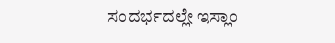ಸಂದರ್ಭದಲ್ಲೇ ಇಸ್ಲಾಂ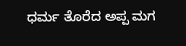ಧರ್ಮ ತೊರೆದ ಅಪ್ಪ ಮಗ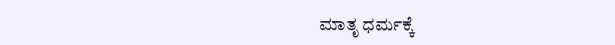ಮಾತೃ ಧರ್ಮಕ್ಕೆ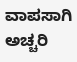ವಾಪಸಾಗಿ ಅಚ್ಚರಿ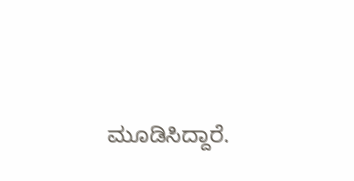ಮೂಡಿಸಿದ್ದಾರೆ.